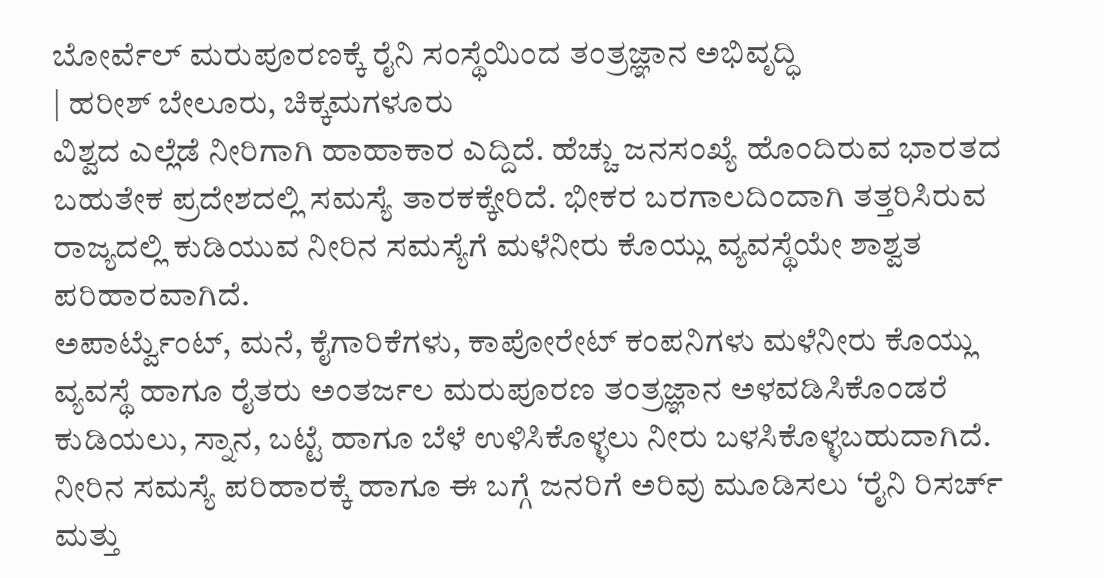ಬೋರ್ವೆಲ್ ಮರುಪೂರಣಕ್ಕೆ ರೈನಿ ಸಂಸ್ಥೆಯಿಂದ ತಂತ್ರಜ್ಞಾನ ಅಭಿವೃದ್ಧಿ
| ಹರೀಶ್ ಬೇಲೂರು, ಚಿಕ್ಕಮಗಳೂರು
ವಿಶ್ವದ ಎಲ್ಲೆಡೆ ನೀರಿಗಾಗಿ ಹಾಹಾಕಾರ ಎದ್ದಿದೆ. ಹೆಚ್ಚು ಜನಸಂಖ್ಯೆ ಹೊಂದಿರುವ ಭಾರತದ ಬಹುತೇಕ ಪ್ರದೇಶದಲ್ಲಿ ಸಮಸ್ಯೆ ತಾರಕಕ್ಕೇರಿದೆ. ಭೀಕರ ಬರಗಾಲದಿಂದಾಗಿ ತತ್ತರಿಸಿರುವ ರಾಜ್ಯದಲ್ಲಿ ಕುಡಿಯುವ ನೀರಿನ ಸಮಸ್ಯೆಗೆ ಮಳೆನೀರು ಕೊಯ್ಲು ವ್ಯವಸ್ಥೆಯೇ ಶಾಶ್ವತ ಪರಿಹಾರವಾಗಿದೆ.
ಅಪಾರ್ಟ್ವೆುಂಟ್, ಮನೆ, ಕೈಗಾರಿಕೆಗಳು, ಕಾಪೋರೇಟ್ ಕಂಪನಿಗಳು ಮಳೆನೀರು ಕೊಯ್ಲು ವ್ಯವಸ್ಥೆ ಹಾಗೂ ರೈತರು ಅಂತರ್ಜಲ ಮರುಪೂರಣ ತಂತ್ರಜ್ಞಾನ ಅಳವಡಿಸಿಕೊಂಡರೆ ಕುಡಿಯಲು, ಸ್ನಾನ, ಬಟ್ಟೆ ಹಾಗೂ ಬೆಳೆ ಉಳಿಸಿಕೊಳ್ಳಲು ನೀರು ಬಳಸಿಕೊಳ್ಳಬಹುದಾಗಿದೆ. ನೀರಿನ ಸಮಸ್ಯೆ ಪರಿಹಾರಕ್ಕೆ ಹಾಗೂ ಈ ಬಗ್ಗೆ ಜನರಿಗೆ ಅರಿವು ಮೂಡಿಸಲು ‘ರೈನಿ ರಿಸರ್ಚ್ ಮತ್ತು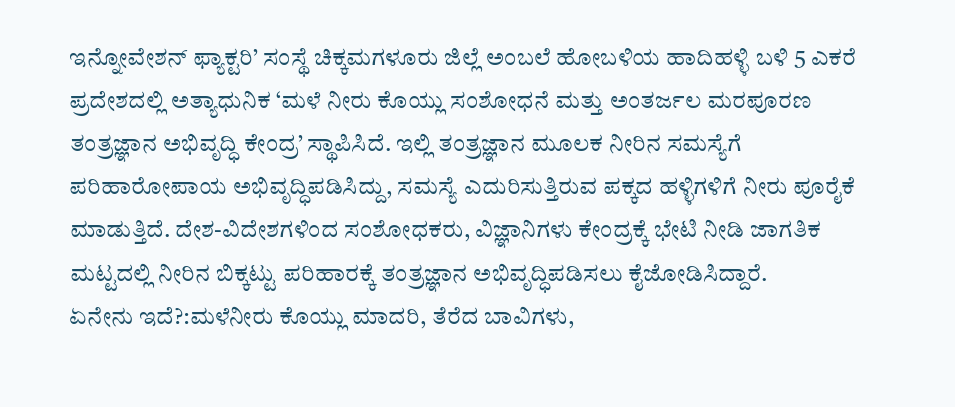ಇನ್ನೋವೇಶನ್ ಫ್ಯಾಕ್ಟರಿ’ ಸಂಸ್ಥೆ ಚಿಕ್ಕಮಗಳೂರು ಜಿಲ್ಲೆ ಅಂಬಲೆ ಹೋಬಳಿಯ ಹಾದಿಹಳ್ಳಿ ಬಳಿ 5 ಎಕರೆ ಪ್ರದೇಶದಲ್ಲಿ ಅತ್ಯಾಧುನಿಕ ‘ಮಳೆ ನೀರು ಕೊಯ್ಲು ಸಂಶೋಧನೆ ಮತ್ತು ಅಂತರ್ಜಲ ಮರಪೂರಣ ತಂತ್ರಜ್ಞಾನ ಅಭಿವೃದ್ಧಿ ಕೇಂದ್ರ’ ಸ್ಥಾಪಿಸಿದೆ. ಇಲ್ಲಿ ತಂತ್ರಜ್ಞಾನ ಮೂಲಕ ನೀರಿನ ಸಮಸ್ಯೆಗೆ ಪರಿಹಾರೋಪಾಯ ಅಭಿವೃದ್ಧಿಪಡಿಸಿದ್ದು, ಸಮಸ್ಯೆ ಎದುರಿಸುತ್ತಿರುವ ಪಕ್ಕದ ಹಳ್ಳಿಗಳಿಗೆ ನೀರು ಪೂರೈಕೆ ಮಾಡುತ್ತಿದೆ. ದೇಶ-ವಿದೇಶಗಳಿಂದ ಸಂಶೋಧಕರು, ವಿಜ್ಞಾನಿಗಳು ಕೇಂದ್ರಕ್ಕೆ ಭೇಟಿ ನೀಡಿ ಜಾಗತಿಕ ಮಟ್ಟದಲ್ಲಿ ನೀರಿನ ಬಿಕ್ಕಟ್ಟು ಪರಿಹಾರಕ್ಕೆ ತಂತ್ರಜ್ಞಾನ ಅಭಿವೃದ್ಧಿಪಡಿಸಲು ಕೈಜೋಡಿಸಿದ್ದಾರೆ.
ಏನೇನು ಇದೆ?:ಮಳೆನೀರು ಕೊಯ್ಲು ಮಾದರಿ, ತೆರೆದ ಬಾವಿಗಳು,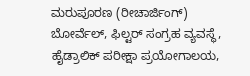ಮರುಪೂರಣ (ರೀಚಾರ್ಜಿಂಗ್) ಬೋರ್ವೆಲ್, ಫಿಲ್ಟರ್ ಸಂಗ್ರಹ ವ್ಯವಸ್ಥೆ, ಹೈಡ್ರಾಲಿಕ್ ಪರೀಕ್ಷಾ ಪ್ರಯೋಗಾಲಯ,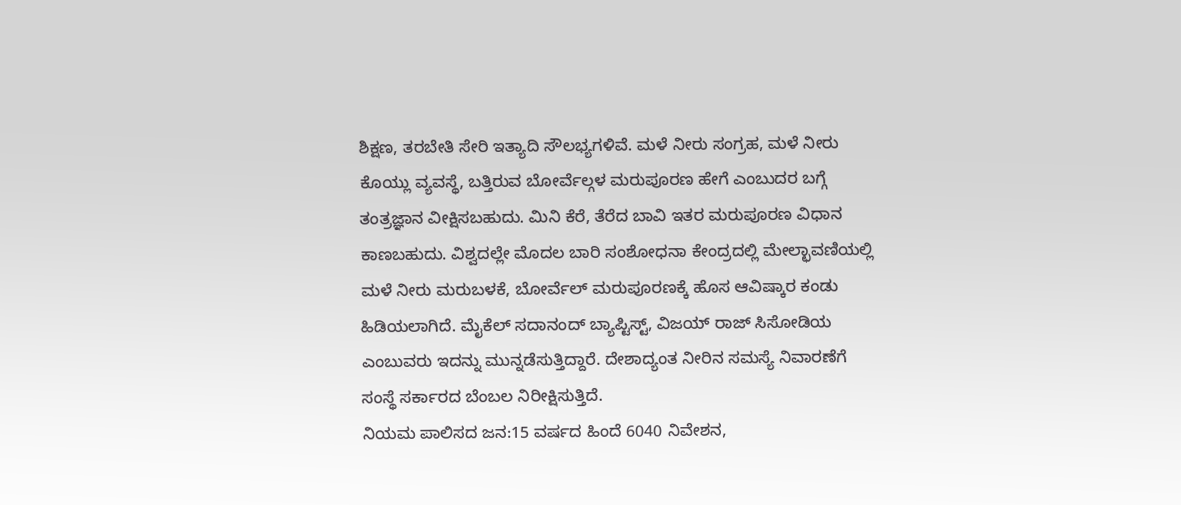ಶಿಕ್ಷಣ, ತರಬೇತಿ ಸೇರಿ ಇತ್ಯಾದಿ ಸೌಲಭ್ಯಗಳಿವೆ. ಮಳೆ ನೀರು ಸಂಗ್ರಹ, ಮಳೆ ನೀರು ಕೊಯ್ಲು ವ್ಯವಸ್ಥೆ, ಬತ್ತಿರುವ ಬೋರ್ವೆಲ್ಗಳ ಮರುಪೂರಣ ಹೇಗೆ ಎಂಬುದರ ಬಗ್ಗೆ ತಂತ್ರಜ್ಞಾನ ವೀಕ್ಷಿಸಬಹುದು. ಮಿನಿ ಕೆರೆ, ತೆರೆದ ಬಾವಿ ಇತರ ಮರುಪೂರಣ ವಿಧಾನ ಕಾಣಬಹುದು. ವಿಶ್ವದಲ್ಲೇ ಮೊದಲ ಬಾರಿ ಸಂಶೋಧನಾ ಕೇಂದ್ರದಲ್ಲಿ ಮೇಲ್ಛಾವಣಿಯಲ್ಲಿ ಮಳೆ ನೀರು ಮರುಬಳಕೆ, ಬೋರ್ವೆಲ್ ಮರುಪೂರಣಕ್ಕೆ ಹೊಸ ಆವಿಷ್ಕಾರ ಕಂಡು ಹಿಡಿಯಲಾಗಿದೆ. ಮೈಕೆಲ್ ಸದಾನಂದ್ ಬ್ಯಾಪ್ಟಿಸ್ಟ್, ವಿಜಯ್ ರಾಜ್ ಸಿಸೋಡಿಯ ಎಂಬುವರು ಇದನ್ನು ಮುನ್ನಡೆಸುತ್ತಿದ್ದಾರೆ. ದೇಶಾದ್ಯಂತ ನೀರಿನ ಸಮಸ್ಯೆ ನಿವಾರಣೆಗೆ ಸಂಸ್ಥೆ ಸರ್ಕಾರದ ಬೆಂಬಲ ನಿರೀಕ್ಷಿಸುತ್ತಿದೆ.
ನಿಯಮ ಪಾಲಿಸದ ಜನ:15 ವರ್ಷದ ಹಿಂದೆ 6040 ನಿವೇಶನ,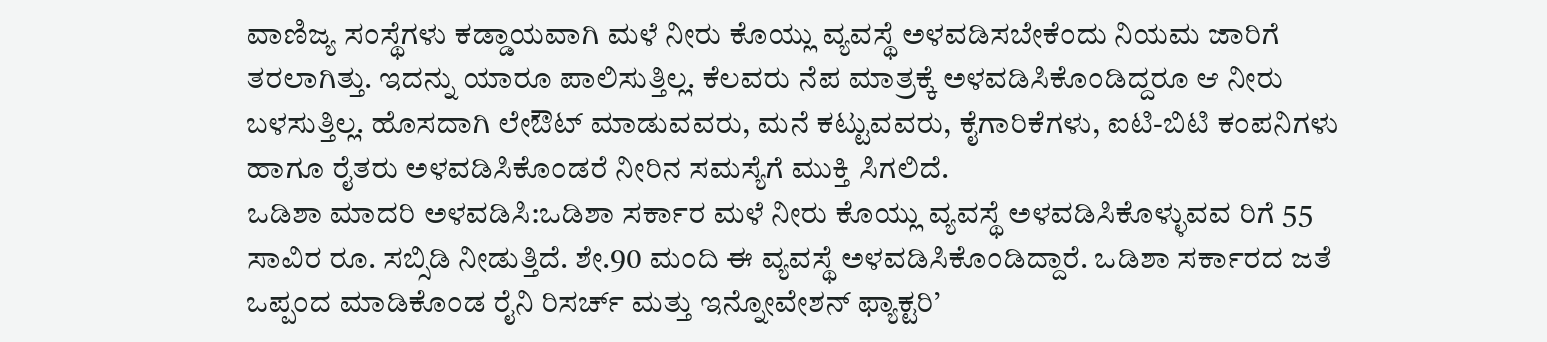ವಾಣಿಜ್ಯ ಸಂಸ್ಥೆಗಳು ಕಡ್ಡಾಯವಾಗಿ ಮಳೆ ನೀರು ಕೊಯ್ಲು ವ್ಯವಸ್ಥೆ ಅಳವಡಿಸಬೇಕೆಂದು ನಿಯಮ ಜಾರಿಗೆ ತರಲಾಗಿತ್ತು. ಇದನ್ನು ಯಾರೂ ಪಾಲಿಸುತ್ತಿಲ್ಲ. ಕೆಲವರು ನೆಪ ಮಾತ್ರಕ್ಕೆ ಅಳವಡಿಸಿಕೊಂಡಿದ್ದರೂ ಆ ನೀರು ಬಳಸುತ್ತಿಲ್ಲ. ಹೊಸದಾಗಿ ಲೇಔಟ್ ಮಾಡುವವರು, ಮನೆ ಕಟ್ಟುವವರು, ಕೈಗಾರಿಕೆಗಳು, ಐಟಿ-ಬಿಟಿ ಕಂಪನಿಗಳು ಹಾಗೂ ರೈತರು ಅಳವಡಿಸಿಕೊಂಡರೆ ನೀರಿನ ಸಮಸ್ಯೆಗೆ ಮುಕ್ತಿ ಸಿಗಲಿದೆ.
ಒಡಿಶಾ ಮಾದರಿ ಅಳವಡಿಸಿ:ಒಡಿಶಾ ಸರ್ಕಾರ ಮಳೆ ನೀರು ಕೊಯ್ಲು ವ್ಯವಸ್ಥೆ ಅಳವಡಿಸಿಕೊಳ್ಳುವವ ರಿಗೆ 55 ಸಾವಿರ ರೂ. ಸಬ್ಸಿಡಿ ನೀಡುತ್ತಿದೆ. ಶೇ.90 ಮಂದಿ ಈ ವ್ಯವಸ್ಥೆ ಅಳವಡಿಸಿಕೊಂಡಿದ್ದಾರೆ. ಒಡಿಶಾ ಸರ್ಕಾರದ ಜತೆ ಒಪ್ಪಂದ ಮಾಡಿಕೊಂಡ ರೈನಿ ರಿಸರ್ಚ್ ಮತ್ತು ಇನ್ನೋವೇಶನ್ ಫ್ಯಾಕ್ಟರಿ’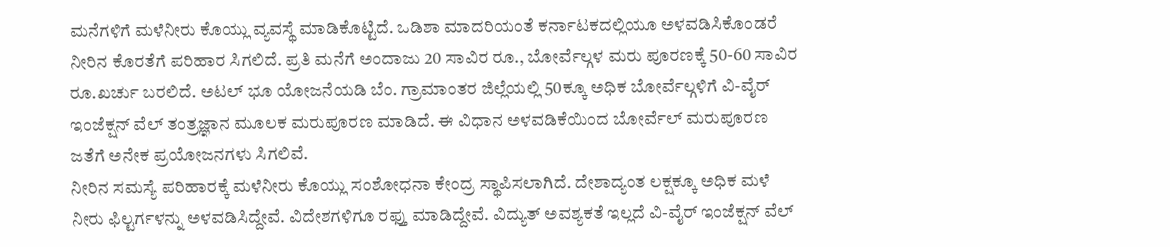ಮನೆಗಳಿಗೆ ಮಳೆನೀರು ಕೊಯ್ಲು ವ್ಯವಸ್ಥೆ ಮಾಡಿಕೊಟ್ಟಿದೆ. ಒಡಿಶಾ ಮಾದರಿಯಂತೆ ಕರ್ನಾಟಕದಲ್ಲಿಯೂ ಅಳವಡಿಸಿಕೊಂಡರೆ ನೀರಿನ ಕೊರತೆಗೆ ಪರಿಹಾರ ಸಿಗಲಿದೆ. ಪ್ರತಿ ಮನೆಗೆ ಅಂದಾಜು 20 ಸಾವಿರ ರೂ., ಬೋರ್ವೆಲ್ಗಳ ಮರು ಪೂರಣಕ್ಕೆ 50-60 ಸಾವಿರ ರೂ.ಖರ್ಚು ಬರಲಿದೆ. ಅಟಲ್ ಭೂ ಯೋಜನೆಯಡಿ ಬೆಂ. ಗ್ರಾಮಾಂತರ ಜಿಲ್ಲೆಯಲ್ಲಿ 50ಕ್ಕೂ ಅಧಿಕ ಬೋರ್ವೆಲ್ಗಳಿಗೆ ವಿ-ವೈರ್ ಇಂಜೆಕ್ಷನ್ ವೆಲ್ ತಂತ್ರಜ್ಞಾನ ಮೂಲಕ ಮರುಪೂರಣ ಮಾಡಿದೆ. ಈ ವಿಧಾನ ಅಳವಡಿಕೆಯಿಂದ ಬೋರ್ವೆಲ್ ಮರುಪೂರಣ ಜತೆಗೆ ಅನೇಕ ಪ್ರಯೋಜನಗಳು ಸಿಗಲಿವೆ.
ನೀರಿನ ಸಮಸ್ಯೆ ಪರಿಹಾರಕ್ಕೆ ಮಳೆನೀರು ಕೊಯ್ಲು ಸಂಶೋಧನಾ ಕೇಂದ್ರ ಸ್ಥಾಪಿಸಲಾಗಿದೆ. ದೇಶಾದ್ಯಂತ ಲಕ್ಷಕ್ಕೂ ಅಧಿಕ ಮಳೆ ನೀರು ಫಿಲ್ಟರ್ಗಳನ್ನು ಅಳವಡಿಸಿದ್ದೇವೆ. ವಿದೇಶಗಳಿಗೂ ರಫ್ತು ಮಾಡಿದ್ದೇವೆ. ವಿದ್ಯುತ್ ಅವಶ್ಯಕತೆ ಇಲ್ಲದೆ ವಿ-ವೈರ್ ಇಂಜೆಕ್ಷನ್ ವೆಲ್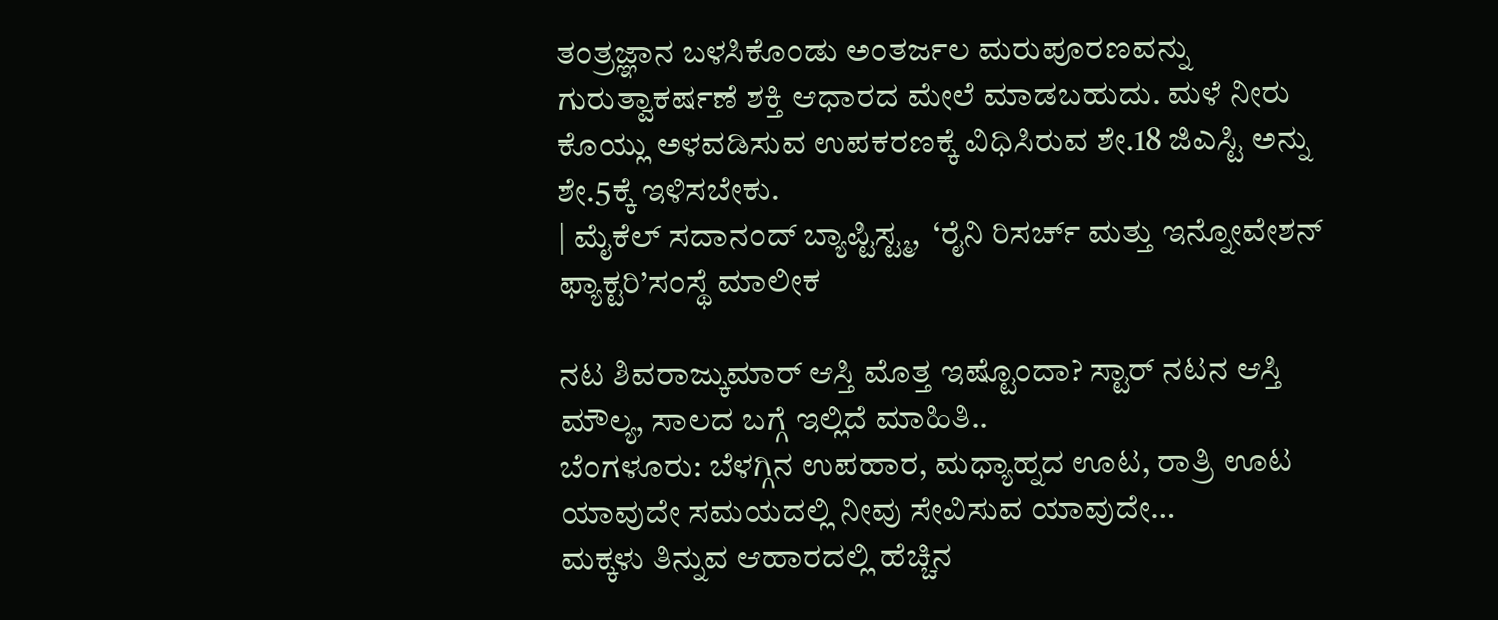ತಂತ್ರಜ್ಞಾನ ಬಳಸಿಕೊಂಡು ಅಂತರ್ಜಲ ಮರುಪೂರಣವನ್ನು ಗುರುತ್ವಾಕರ್ಷಣೆ ಶಕ್ತಿ ಆಧಾರದ ಮೇಲೆ ಮಾಡಬಹುದು. ಮಳೆ ನೀರು ಕೊಯ್ಲು ಅಳವಡಿಸುವ ಉಪಕರಣಕ್ಕೆ ವಿಧಿಸಿರುವ ಶೇ.18 ಜಿಎಸ್ಟಿ ಅನ್ನು ಶೇ.5ಕ್ಕೆ ಇಳಿಸಬೇಕು.
| ಮೈಕೆಲ್ ಸದಾನಂದ್ ಬ್ಯಾಪ್ಟಿಸ್ಟ್ಮ,  ‘ರೈನಿ ರಿಸರ್ಚ್ ಮತ್ತು ಇನ್ನೋವೇಶನ್ ಫ್ಯಾಕ್ಟರಿ’ಸಂಸ್ಥೆ ಮಾಲೀಕ

ನಟ ಶಿವರಾಜ್ಕುಮಾರ್ ಆಸ್ತಿ ಮೊತ್ತ ಇಷ್ಟೊಂದಾ? ಸ್ಟಾರ್ ನಟನ ಆಸ್ತಿ ಮೌಲ್ಯ, ಸಾಲದ ಬಗ್ಗೆ ಇಲ್ಲಿದೆ ಮಾಹಿತಿ..
ಬೆಂಗಳೂರು: ಬೆಳಗ್ಗಿನ ಉಪಹಾರ, ಮಧ್ಯಾಹ್ನದ ಊಟ, ರಾತ್ರಿ ಊಟ ಯಾವುದೇ ಸಮಯದಲ್ಲಿ ನೀವು ಸೇವಿಸುವ ಯಾವುದೇ…
ಮಕ್ಕಳು ತಿನ್ನುವ ಆಹಾರದಲ್ಲಿ ಹೆಚ್ಚಿನ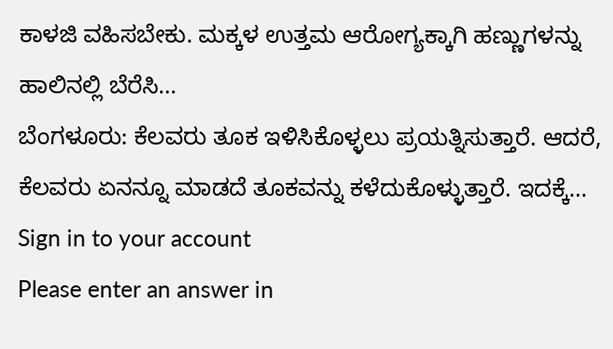ಕಾಳಜಿ ವಹಿಸಬೇಕು. ಮಕ್ಕಳ ಉತ್ತಮ ಆರೋಗ್ಯಕ್ಕಾಗಿ ಹಣ್ಣುಗಳನ್ನು ಹಾಲಿನಲ್ಲಿ ಬೆರೆಸಿ…
ಬೆಂಗಳೂರು: ಕೆಲವರು ತೂಕ ಇಳಿಸಿಕೊಳ್ಳಲು ಪ್ರಯತ್ನಿಸುತ್ತಾರೆ. ಆದರೆ, ಕೆಲವರು ಏನನ್ನೂ ಮಾಡದೆ ತೂಕವನ್ನು ಕಳೆದುಕೊಳ್ಳುತ್ತಾರೆ. ಇದಕ್ಕೆ…
Sign in to your account
Please enter an answer in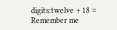digits:twelve + 18 =
Remember me